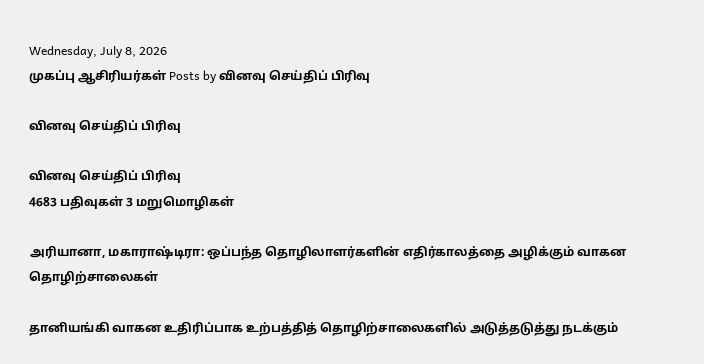Wednesday, July 8, 2026
முகப்பு ஆசிரியர்கள் Posts by வினவு செய்திப் பிரிவு

வினவு செய்திப் பிரிவு

வினவு செய்திப் பிரிவு
4683 பதிவுகள் 3 மறுமொழிகள்

அரியானா, மகாராஷ்டிரா: ஒப்பந்த தொழிலாளர்களின் எதிர்காலத்தை அழிக்கும் வாகன தொழிற்சாலைகள்

தானியங்கி வாகன உதிரிப்பாக உற்பத்தித் தொழிற்சாலைகளில் அடுத்தடுத்து நடக்கும்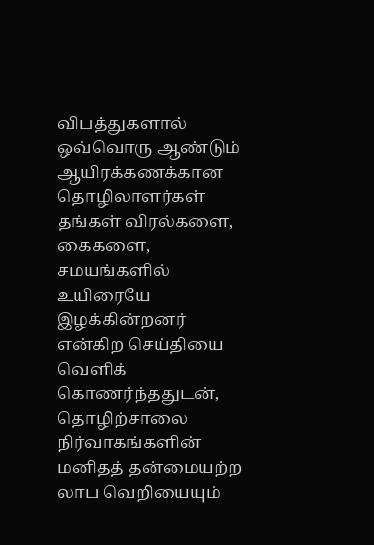விபத்துகளால் ஒவ்வொரு ஆண்டும் ஆயிரக்கணக்கான தொழிலாளர்கள் தங்கள் விரல்களை, கைகளை, சமயங்களில் உயிரையே இழக்கின்றனர் என்கிற செய்தியை வெளிக் கொணர்ந்ததுடன், தொழிற்சாலை நிர்வாகங்களின் மனிதத் தன்மையற்ற லாப வெறியையும்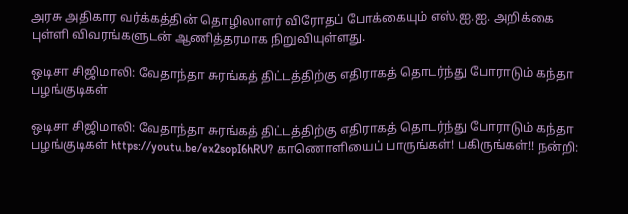அரசு அதிகார வர்க்கத்தின் தொழிலாளர் விரோதப் போக்கையும் எஸ்.ஐ.ஐ. அறிக்கை புள்ளி விவரங்களுடன் ஆணித்தரமாக நிறுவியுள்ளது.

ஒடிசா சிஜிமாலி: வேதாந்தா சுரங்கத் திட்டத்திற்கு எதிராகத் தொடர்ந்து போராடும் கந்தா பழங்குடிகள்

ஒடிசா சிஜிமாலி: வேதாந்தா சுரங்கத் திட்டத்திற்கு எதிராகத் தொடர்ந்து போராடும் கந்தா பழங்குடிகள் https://youtu.be/ex2sopI6hRU? காணொளியைப் பாருங்கள்! பகிருங்கள்!! நன்றி: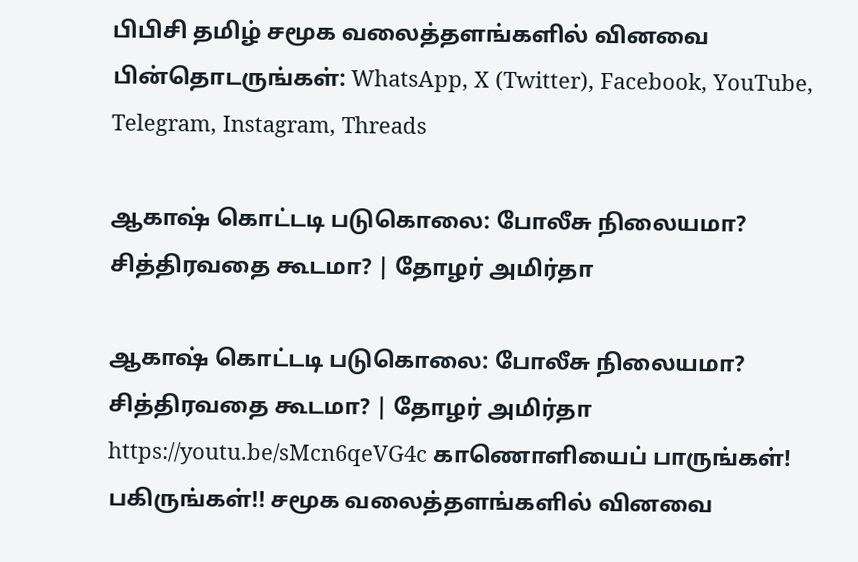பிபிசி தமிழ் சமூக வலைத்தளங்களில் வினவை பின்தொடருங்கள்: WhatsApp, X (Twitter), Facebook, YouTube, Telegram, Instagram, Threads

ஆகாஷ் கொட்டடி படுகொலை: போலீசு நிலையமா? சித்திரவதை கூடமா? | தோழர் அமிர்தா

ஆகாஷ் கொட்டடி படுகொலை: போலீசு நிலையமா? சித்திரவதை கூடமா? | தோழர் அமிர்தா https://youtu.be/sMcn6qeVG4c காணொளியைப் பாருங்கள்! பகிருங்கள்!! சமூக வலைத்தளங்களில் வினவை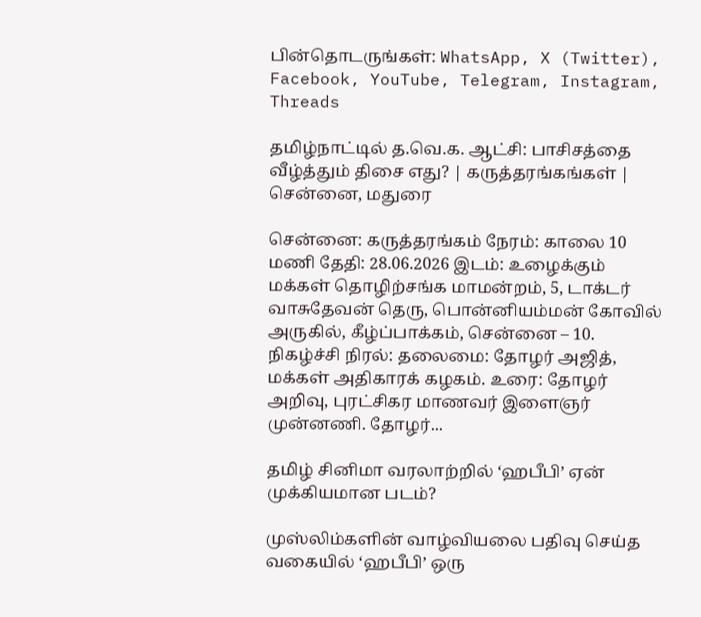பின்தொடருங்கள்: WhatsApp, X (Twitter), Facebook, YouTube, Telegram, Instagram, Threads

தமிழ்நாட்டில் த.வெ.க. ஆட்சி: பாசிசத்தை வீழ்த்தும் திசை எது? | கருத்தரங்கங்கள் | சென்னை, மதுரை

சென்னை: கருத்தரங்கம் நேரம்: காலை 10 மணி தேதி: 28.06.2026 இடம்: உழைக்கும் மக்கள் தொழிற்சங்க மாமன்றம், 5, டாக்டர் வாசுதேவன் தெரு, பொன்னியம்மன் கோவில் அருகில், கீழ்ப்பாக்கம், சென்னை – 10. நிகழ்ச்சி நிரல்: தலைமை: தோழர் அஜித், மக்கள் அதிகாரக் கழகம். உரை: தோழர் அறிவு, புரட்சிகர மாணவர் இளைஞர் முன்னணி. தோழர்...

தமிழ் சினிமா வரலாற்றில் ‘ஹபீபி’ ஏன் முக்கியமான படம்?

முஸ்லிம்களின் வாழ்வியலை பதிவு செய்த வகையில் ‘ஹபீபி’ ஒரு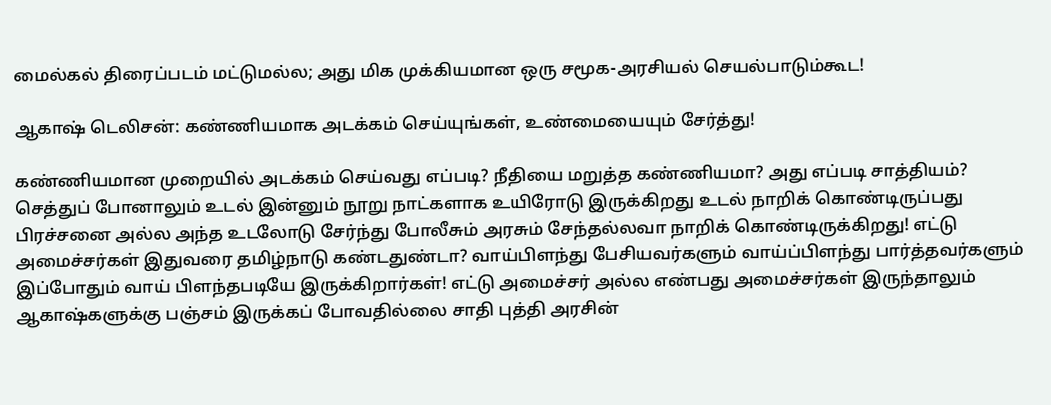மைல்கல் திரைப்படம் மட்டுமல்ல; அது மிக முக்கியமான ஒரு சமூக-அரசியல் செயல்பாடும்கூட!

ஆகாஷ் டெலிசன்: கண்ணியமாக அடக்கம் செய்யுங்கள், உண்மையையும் சேர்த்து!

கண்ணியமான முறையில் அடக்கம் செய்வது எப்படி? நீதியை மறுத்த கண்ணியமா? அது எப்படி சாத்தியம்? செத்துப் போனாலும் உடல் இன்னும் நூறு நாட்களாக உயிரோடு இருக்கிறது உடல் நாறிக் கொண்டிருப்பது பிரச்சனை அல்ல அந்த உடலோடு சேர்ந்து போலீசும் அரசும் சேந்தல்லவா நாறிக் கொண்டிருக்கிறது! எட்டு அமைச்சர்கள் இதுவரை தமிழ்நாடு கண்டதுண்டா? வாய்பிளந்து பேசியவர்களும் வாய்ப்பிளந்து பார்த்தவர்களும் இப்போதும் வாய் பிளந்தபடியே இருக்கிறார்கள்! எட்டு அமைச்சர் அல்ல எண்பது அமைச்சர்கள் இருந்தாலும் ஆகாஷ்களுக்கு பஞ்சம் இருக்கப் போவதில்லை‌ சாதி புத்தி அரசின்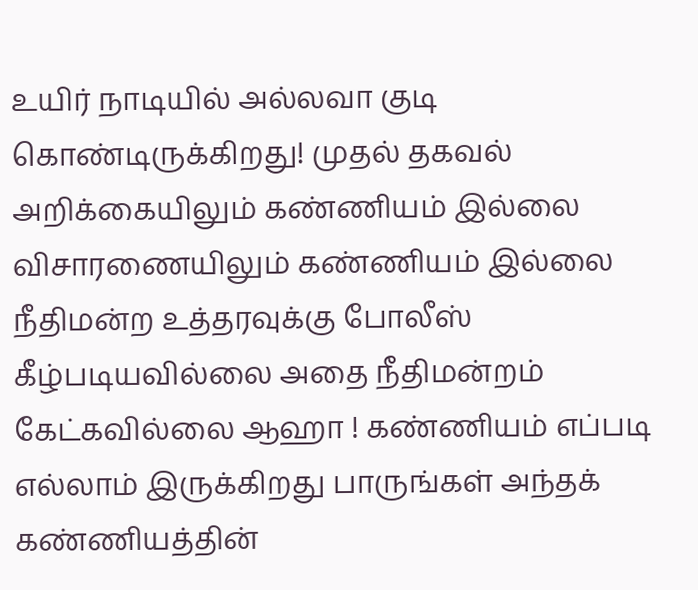உயிர் நாடியில் அல்லவா குடி கொண்டிருக்கிறது! முதல் தகவல் அறிக்கையிலும் கண்ணியம் இல்லை விசாரணையிலும் கண்ணியம் இல்லை நீதிமன்ற உத்தரவுக்கு போலீஸ் கீழ்படியவில்லை அதை நீதிமன்றம் கேட்கவில்லை ஆஹா ! கண்ணியம் எப்படி எல்லாம் இருக்கிறது பாருங்கள் அந்தக் கண்ணியத்தின்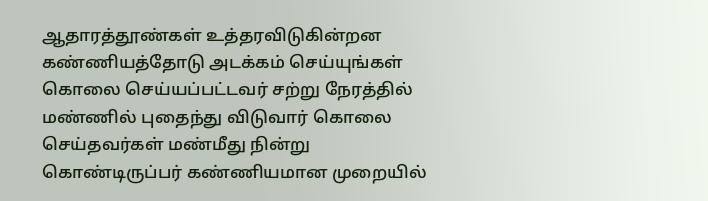ஆதாரத்தூண்கள் உத்தரவிடுகின்றன கண்ணியத்தோடு அடக்கம் செய்யுங்கள் கொலை செய்யப்பட்டவர் சற்று நேரத்தில் மண்ணில் புதைந்து விடுவார் கொலை செய்தவர்கள் மண்மீது நின்று கொண்டிருப்பர் கண்ணியமான முறையில்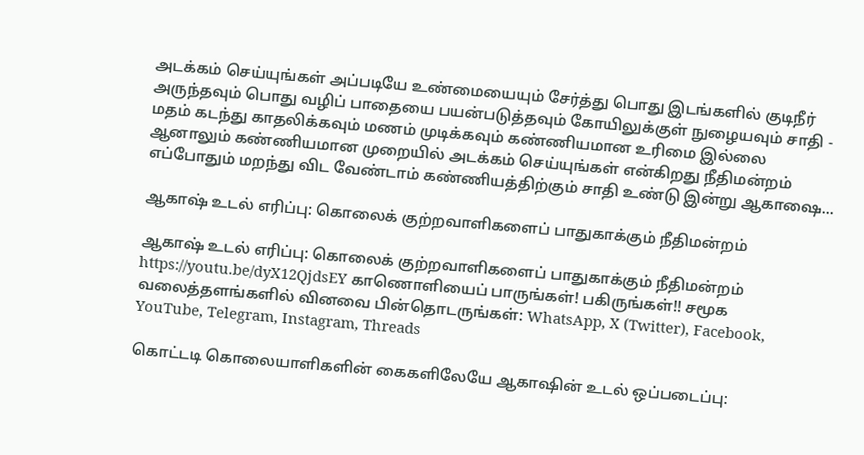அடக்கம் செய்யுங்கள் அப்படியே உண்மையையும் சேர்த்து பொது இடங்களில் குடிநீர் அருந்தவும் பொது வழிப் பாதையை பயன்படுத்தவும் கோயிலுக்குள் நுழையவும் சாதி - மதம் கடந்து காதலிக்கவும் மணம் முடிக்கவும் கண்ணியமான உரிமை இல்லை ஆனாலும் கண்ணியமான முறையில் அடக்கம் செய்யுங்கள் என்கிறது நீதிமன்றம் எப்போதும் மறந்து விட வேண்டாம் கண்ணியத்திற்கும் சாதி உண்டு இன்று ஆகாஷை...

ஆகாஷ் உடல் எரிப்பு: கொலைக் குற்றவாளிகளைப் பாதுகாக்கும் நீதிமன்றம்

ஆகாஷ் உடல் எரிப்பு: கொலைக் குற்றவாளிகளைப் பாதுகாக்கும் நீதிமன்றம் https://youtu.be/dyX12QjdsEY காணொளியைப் பாருங்கள்! பகிருங்கள்!! சமூக வலைத்தளங்களில் வினவை பின்தொடருங்கள்: WhatsApp, X (Twitter), Facebook, YouTube, Telegram, Instagram, Threads

கொட்டடி கொலையாளிகளின் கைகளிலேயே ஆகாஷின் உடல் ஒப்படைப்பு: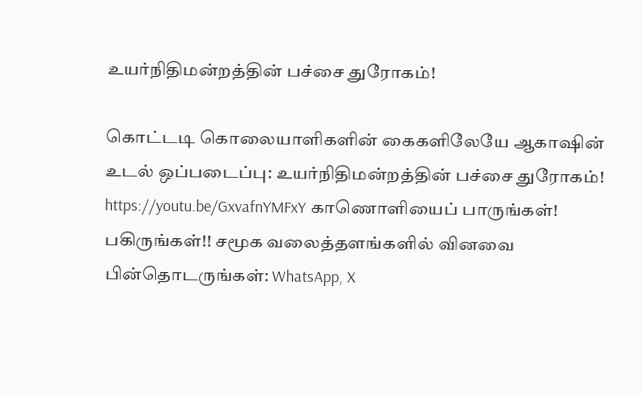உயர்நிதிமன்றத்தின் பச்சை துரோகம்!

கொட்டடி கொலையாளிகளின் கைகளிலேயே ஆகாஷின் உடல் ஒப்படைப்பு: உயர்நிதிமன்றத்தின் பச்சை துரோகம்! https://youtu.be/GxvafnYMFxY காணொளியைப் பாருங்கள்! பகிருங்கள்!! சமூக வலைத்தளங்களில் வினவை பின்தொடருங்கள்: WhatsApp, X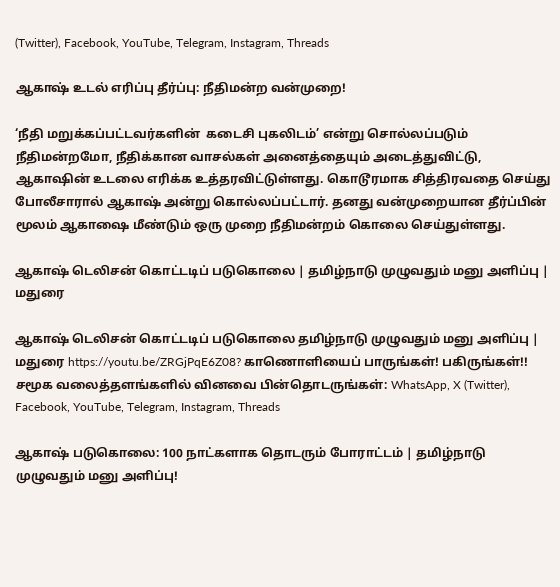(Twitter), Facebook, YouTube, Telegram, Instagram, Threads

ஆகாஷ் உடல் எரிப்பு தீர்ப்பு: நீதிமன்ற வன்முறை!

‘நீதி மறுக்கப்பட்டவர்களின்  கடைசி புகலிடம்’ என்று சொல்லப்படும் நீதிமன்றமோ, நீதிக்கான வாசல்கள் அனைத்தையும் அடைத்துவிட்டு, ஆகாஷின் உடலை எரிக்க உத்தரவிட்டுள்ளது. கொடூரமாக சித்திரவதை செய்து போலீசாரால் ஆகாஷ் அன்று கொல்லப்பட்டார். தனது வன்முறையான தீர்ப்பின் மூலம் ஆகாஷை மீண்டும் ஒரு முறை நீதிமன்றம் கொலை செய்துள்ளது.

ஆகாஷ் டெலிசன் கொட்டடிப் படுகொலை | தமிழ்நாடு முழுவதும் மனு அளிப்பு | மதுரை

ஆகாஷ் டெலிசன் கொட்டடிப் படுகொலை தமிழ்நாடு முழுவதும் மனு அளிப்பு | மதுரை https://youtu.be/ZRGjPqE6Z08? காணொளியைப் பாருங்கள்! பகிருங்கள்!! சமூக வலைத்தளங்களில் வினவை பின்தொடருங்கள்: WhatsApp, X (Twitter), Facebook, YouTube, Telegram, Instagram, Threads

ஆகாஷ் படுகொலை: 100 நாட்களாக தொடரும் போராட்டம் | தமிழ்நாடு முழுவதும் மனு அளிப்பு!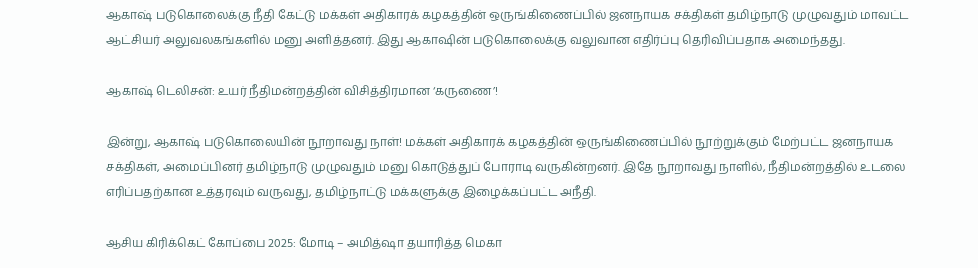ஆகாஷ் படுகொலைக்கு நீதி கேட்டு மக்கள் அதிகாரக் கழகத்தின் ஒருங்கிணைப்பில் ஜனநாயக சக்திகள் தமிழ்நாடு முழுவதும் மாவட்ட ஆட்சியர் அலுவலகங்களில் மனு அளித்தனர். இது ஆகாஷின் படுகொலைக்கு வலுவான எதிர்ப்பு தெரிவிப்பதாக அமைந்தது.

ஆகாஷ் டெலிசன்: உயர் நீதிமன்றத்தின் விசித்திரமான ‘கருணை’!

இன்று, ஆகாஷ் படுகொலையின் நூறாவது நாள்! மக்கள் அதிகாரக் கழகத்தின் ஒருங்கிணைப்பில் நூற்றுக்கும் மேற்பட்ட ஜனநாயக சக்திகள், அமைப்பினர் தமிழ்நாடு முழுவதும் மனு கொடுத்துப் போராடி வருகின்றனர். இதே நூறாவது நாளில், நீதிமன்றத்தில் உடலை எரிப்பதற்கான உத்தரவும் வருவது, தமிழ்நாட்டு மக்களுக்கு இழைக்கப்பட்ட அநீதி.

ஆசிய கிரிக்கெட் கோப்பை 2025: மோடி – அமித்ஷா தயாரித்த மெகா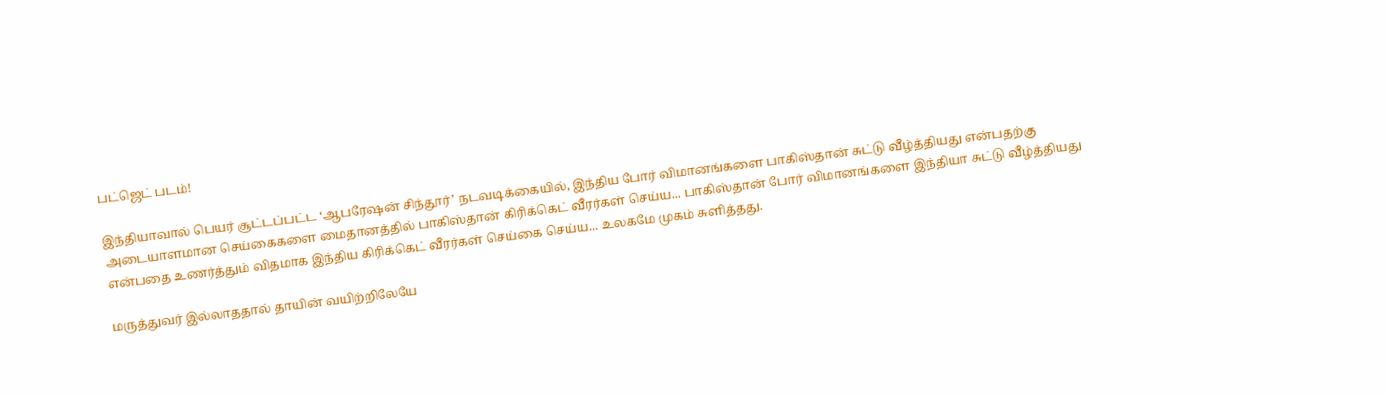பட்ஜெட் படம்!

இந்தியாவால் பெயர் சூட்டப்பட்ட ‘ஆபரேஷன் சிந்தூர்’ நடவடிக்கையில், இந்திய போர் விமானங்களை பாகிஸ்தான் சுட்டு வீழ்த்தியது என்பதற்கு அடையாளமான செய்கைகளை மைதானத்தில் பாகிஸ்தான் கிரிக்கெட் வீரர்கள் செய்ய... பாகிஸ்தான் போர் விமானங்களை இந்தியா சுட்டு வீழ்த்தியது என்பதை உணர்த்தும் விதமாக இந்திய கிரிக்கெட் வீரர்கள் செய்கை செய்ய... உலகமே முகம் சுளித்தது.

மருத்துவர் இல்லாததால் தாயின் வயிற்றிலேயே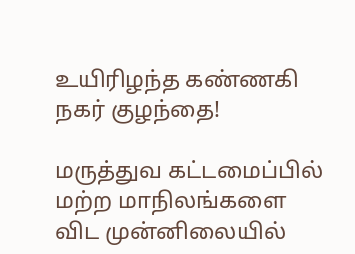உயிரிழந்த கண்ணகி நகர் குழந்தை!

மருத்துவ கட்டமைப்பில் மற்ற மாநிலங்களை விட முன்னிலையில்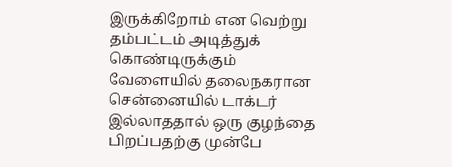இருக்கிறோம் என வெற்று தம்பட்டம் அடித்துக் கொண்டிருக்கும் வேளையில் தலைநகரான சென்னையில் டாக்டர் இல்லாததால் ஒரு குழந்தை பிறப்பதற்கு முன்பே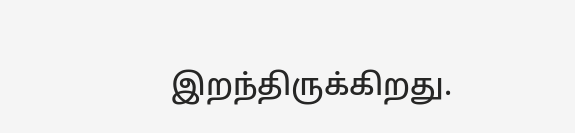இறந்திருக்கிறது.